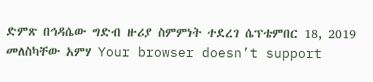ድምጽ በኅዳሴው ግድብ ዙሪያ ስምምነት ተደረገ ሴፕቴምበር 18, 2019 መለስካቸው አምሃ Your browser doesn’t support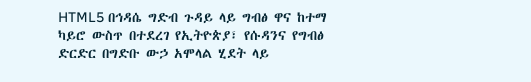HTML5 በኅዳሴ ግድብ ጉዳይ ላይ ግብፅ ዋና ከተማ ካይሮ ውስጥ በተደረገ የኢትዮጵያ፣ የሱዳንና የግብፅ ድርድር በግድቡ ውኃ አሞላል ሂደት ላይ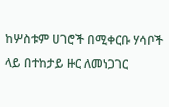ከሦስቱም ሀገሮች በሚቀርቡ ሃሳቦች ላይ በተከታይ ዙር ለመነጋገር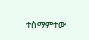ተስማምተው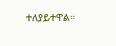ተለያይተዋል።